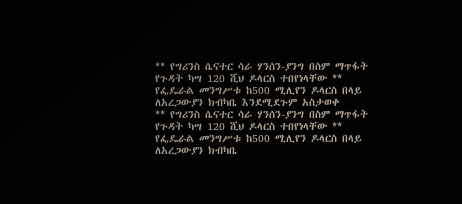** የግሪንስ ሴናተር ሳራ ሃንሰን-ያንግ በስም ማጥፋት የጉዳት ካሣ 120 ሺህ ዶላርስ ተበየነላቸው ** የፌዴራል መንግሥቱ ከ500 ሚሊየን ዶላርስ በላይ ለአረጋውያን ክብካቤ እንደሚደጉም አስታወቀ
** የግሪንስ ሴናተር ሳራ ሃንሰን-ያንግ በስም ማጥፋት የጉዳት ካሣ 120 ሺህ ዶላርስ ተበየነላቸው ** የፌዴራል መንግሥቱ ከ500 ሚሊየን ዶላርስ በላይ ለአረጋውያን ክብካቤ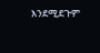እንደሚደጉም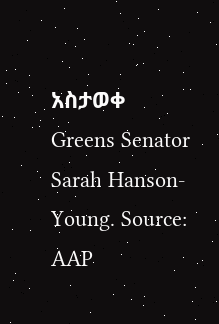አስታወቀ
Greens Senator Sarah Hanson-Young. Source: AAP